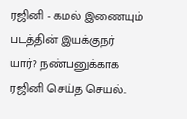ரஜினி - கமல் இணையும் படத்தின் இயக்குநர் யார்? நண்பனுக்காக ரஜினி செய்த செயல்..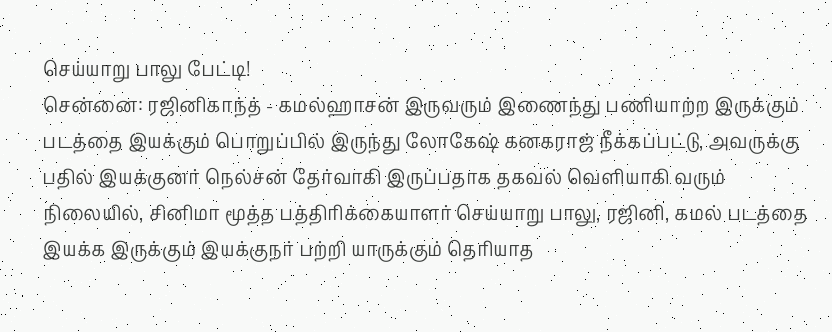செய்யாறு பாலு பேட்டி!
சென்னை: ரஜினிகாந்த் - கமல்ஹாசன் இருவரும் இணைந்து பணியாற்ற இருக்கும் படத்தை இயக்கும் பொறுப்பில் இருந்து லோகேஷ் கனகராஜ் நீக்கப்பட்டு, அவருக்கு பதில் இயக்குனர் நெல்சன் தேர்வாகி இருப்பதாக தகவல் வெளியாகி வரும் நிலையில், சினிமா மூத்த பத்திரிக்கையாளர் செய்யாறு பாலு, ரஜினி, கமல் படத்தை இயக்க இருக்கும் இயக்குநர் பற்றி யாருக்கும் தெரியாத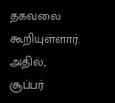தகவலை கூறியுள்ளார்.
அதில், சூப்பர்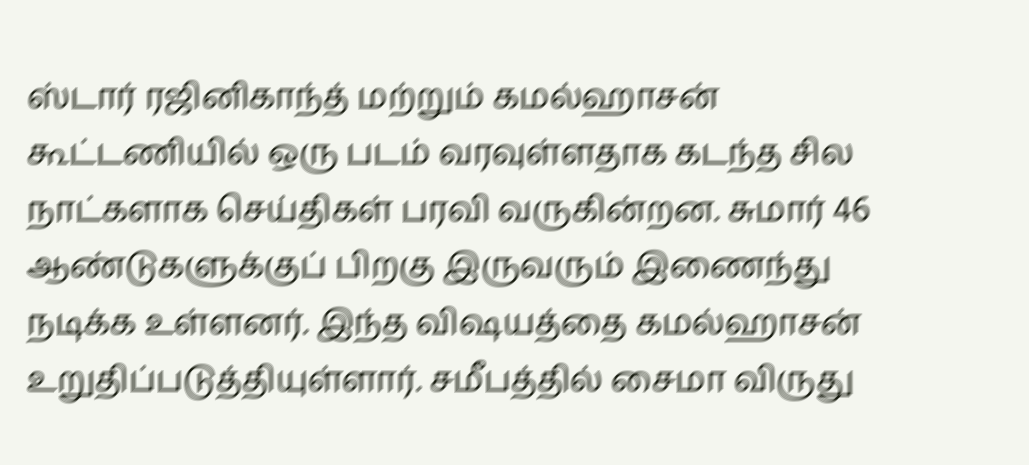ஸ்டார் ரஜினிகாந்த் மற்றும் கமல்ஹாசன் கூட்டணியில் ஒரு படம் வரவுள்ளதாக கடந்த சில நாட்களாக செய்திகள் பரவி வருகின்றன. சுமார் 46 ஆண்டுகளுக்குப் பிறகு இருவரும் இணைந்து நடிக்க உள்ளனர். இந்த விஷயத்தை கமல்ஹாசன் உறுதிப்படுத்தியுள்ளார். சமீபத்தில் சைமா விருது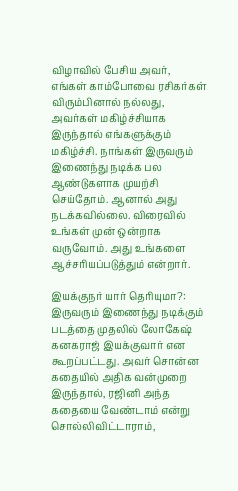விழாவில் பேசிய அவர், எங்கள் காம்போவை ரசிகர்கள் விரும்பினால் நல்லது, அவர்கள் மகிழ்ச்சியாக இருந்தால் எங்களுக்கும் மகிழ்ச்சி. நாங்கள் இருவரும் இணைந்து நடிக்க பல ஆண்டுகளாக முயற்சி செய்தோம். ஆனால் அது நடக்கவில்லை. விரைவில் உங்கள் முன் ஒன்றாக வருவோம். அது உங்களை ஆச்சரியப்படுத்தும் என்றார்.

இயக்குநர் யார் தெரியுமா?: இருவரும் இணைந்து நடிக்கும் படத்தை முதலில் லோகேஷ் கனகராஜ் இயக்குவார் என கூறப்பட்டது. அவர் சொன்ன கதையில் அதிக வன்முறை இருந்தால், ரஜினி அந்த கதையை வேண்டாம் என்று சொல்லிவிட்டாராம்,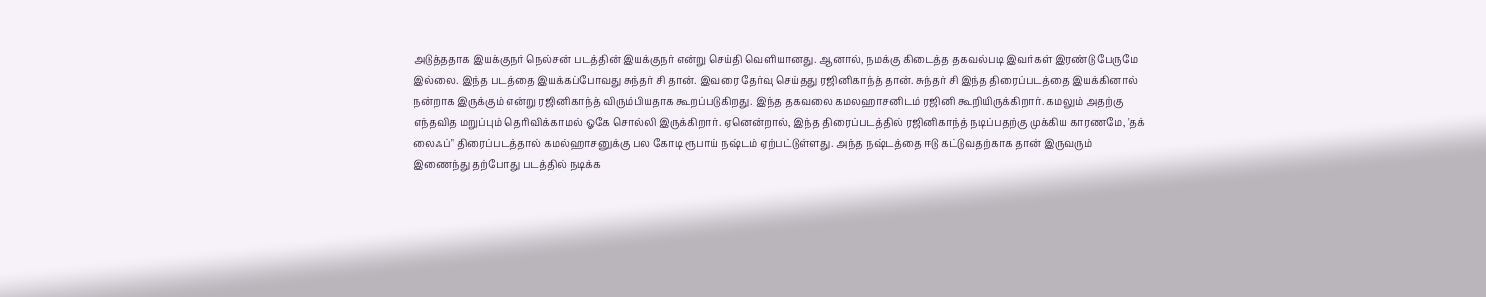அடுத்ததாக இயக்குநர் நெல்சன் படத்தின் இயக்குநர் என்று செய்தி வெளியானது. ஆனால், நமக்கு கிடைத்த தகவல்படி இவர்கள் இரண்டு பேருமே இல்லை. இந்த படத்தை இயக்கப்போவது சுந்தர் சி தான். இவரை தேர்வு செய்தது ரஜினிகாந்த் தான். சுந்தர் சி இந்த திரைப்படத்தை இயக்கினால் நன்றாக இருக்கும் என்று ரஜினிகாந்த் விரும்பியதாக கூறப்படுகிறது. இந்த தகவலை கமலஹாசனிடம் ரஜினி கூறியிருக்கிறார். கமலும் அதற்கு எந்தவித மறுப்பும் தெரிவிக்காமல் ஓகே சொல்லி இருக்கிறார். ஏனென்றால், இந்த திரைப்படத்தில் ரஜினிகாந்த் நடிப்பதற்கு முக்கிய காரணமே, 'தக் லைஃப்" திரைப்படத்தால் கமல்ஹாசனுக்கு பல கோடி ரூபாய் நஷ்டம் ஏற்பட்டுள்ளது. அந்த நஷ்டத்தை ஈடு கட்டுவதற்காக தான் இருவரும் இணைந்து தற்போது படத்தில் நடிக்க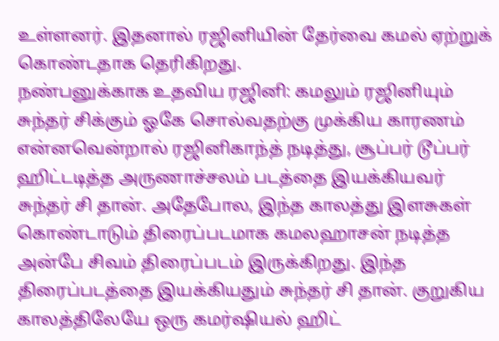உள்ளனர். இதனால் ரஜினியின் தேர்வை கமல் ஏற்றுக் கொண்டதாக தெரிகிறது.
நண்பனுக்காக உதவிய ரஜினி: கமலும் ரஜினியும் சுந்தர் சிக்கும் ஓகே சொல்வதற்கு முக்கிய காரணம் என்னவென்றால் ரஜினிகாந்த் நடித்து, சூப்பர் டூப்பர் ஹிட்டடித்த அருணாச்சலம் படத்தை இயக்கியவர் சுந்தர் சி தான். அதேபோல, இந்த காலத்து இளசுகள் கொண்டாடும் திரைப்படமாக கமலஹாசன் நடித்த அன்பே சிவம் திரைப்படம் இருக்கிறது. இந்த திரைப்படத்தை இயக்கியதும் சுந்தர் சி தான். குறுகிய காலத்திலேயே ஒரு கமர்ஷியல் ஹிட்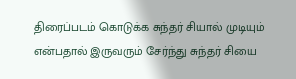திரைப்படம் கொடுக்க சுந்தர் சியால் முடியும் என்பதால் இருவரும் சேர்ந்து சுந்தர் சியை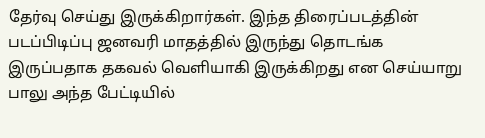தேர்வு செய்து இருக்கிறார்கள். இந்த திரைப்படத்தின் படப்பிடிப்பு ஜனவரி மாதத்தில் இருந்து தொடங்க இருப்பதாக தகவல் வெளியாகி இருக்கிறது என செய்யாறு பாலு அந்த பேட்டியில்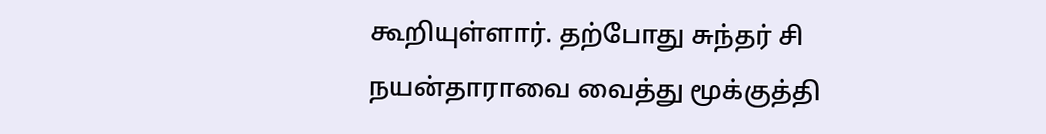கூறியுள்ளார். தற்போது சுந்தர் சி நயன்தாராவை வைத்து மூக்குத்தி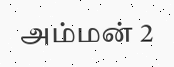அம்மன் 2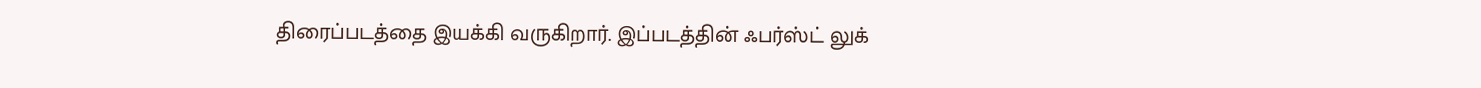திரைப்படத்தை இயக்கி வருகிறார். இப்படத்தின் ஃபர்ஸ்ட் லுக்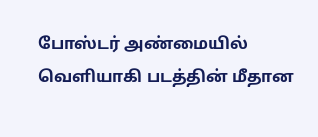போஸ்டர் அண்மையில் வெளியாகி படத்தின் மீதான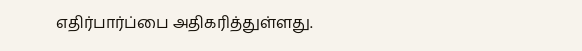எதிர்பார்ப்பை அதிகரித்துள்ளது.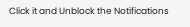Click it and Unblock the Notifications